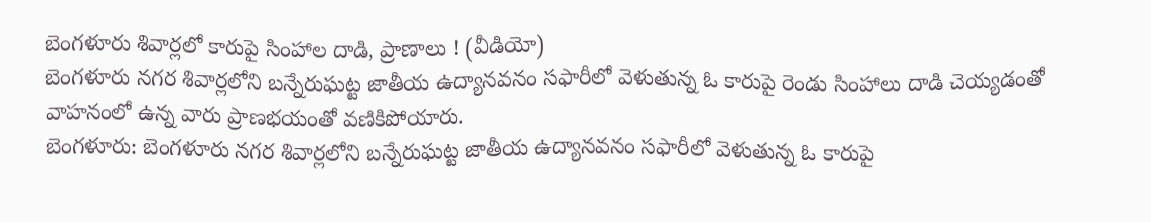బెంగళూరు శివార్లలో కారుపై సింహాల దాడి, ప్రాణాలు ! (వీడియో)
బెంగళూరు నగర శివార్లలోని బన్నేరుఘట్ట జాతీయ ఉద్యానవనం సఫారీలో వెళుతున్న ఓ కారుపై రెండు సింహాలు దాడి చెయ్యడంతో వాహనంలో ఉన్న వారు ప్రాణభయంతో వణికిపోయారు.
బెంగళూరు: బెంగళూరు నగర శివార్లలోని బన్నేరుఘట్ట జాతీయ ఉద్యానవనం సఫారీలో వెళుతున్న ఓ కారుపై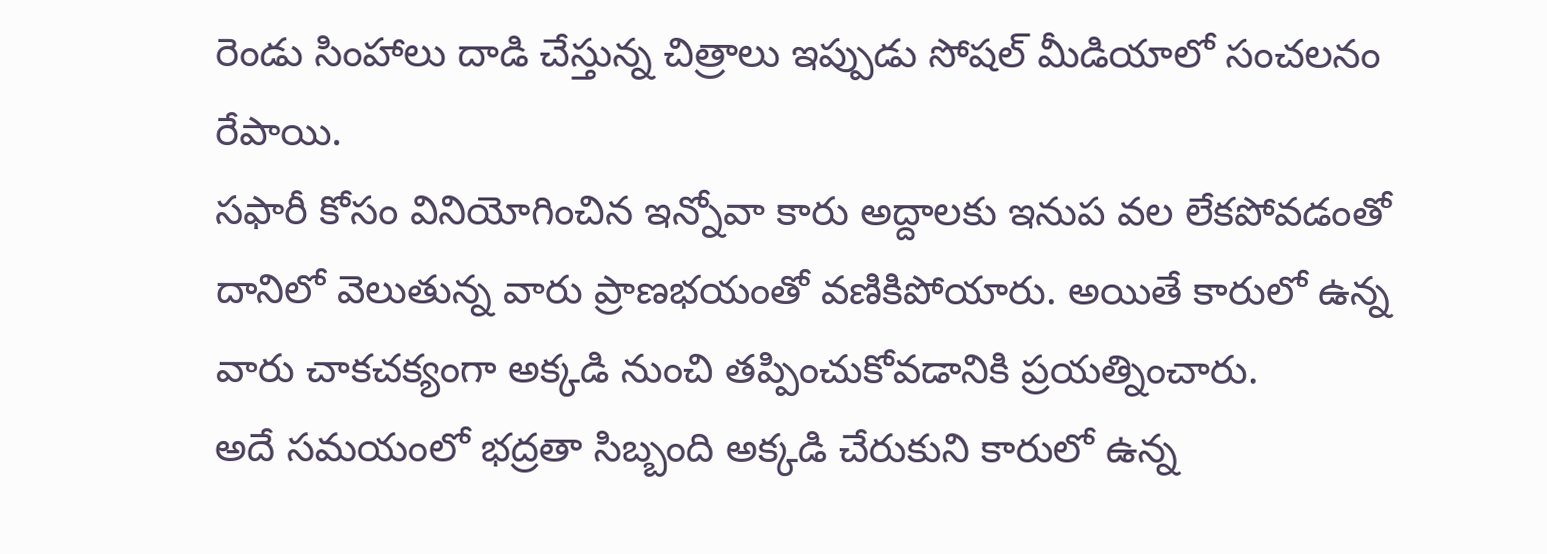రెండు సింహాలు దాడి చేస్తున్న చిత్రాలు ఇప్పుడు సోషల్ మీడియాలో సంచలనం రేపాయి.
సఫారీ కోసం వినియోగించిన ఇన్నోవా కారు అద్దాలకు ఇనుప వల లేకపోవడంతో దానిలో వెలుతున్న వారు ప్రాణభయంతో వణికిపోయారు. అయితే కారులో ఉన్న వారు చాకచక్యంగా అక్కడి నుంచి తప్పించుకోవడానికి ప్రయత్నించారు.
అదే సమయంలో భద్రతా సిబ్బంది అక్కడి చేరుకుని కారులో ఉన్న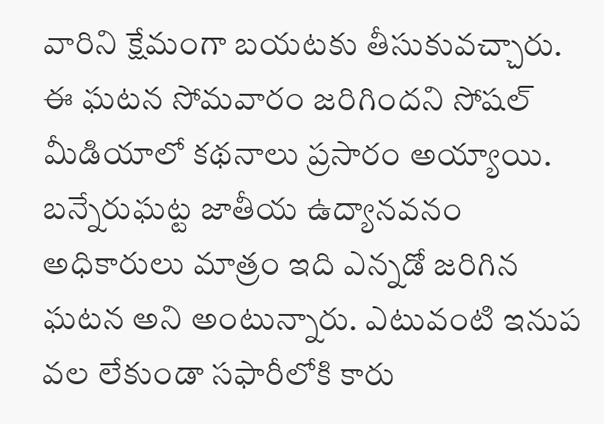వారిని క్షేమంగా బయటకు తీసుకువచ్చారు. ఈ ఘటన సోమవారం జరిగిందని సోషల్ మీడియాలో కథనాలు ప్రసారం అయ్యాయి.
బన్నేరుఘట్ట జాతీయ ఉద్యానవనం అధికారులు మాత్రం ఇది ఎన్నడో జరిగిన ఘటన అని అంటున్నారు. ఎటువంటి ఇనుప వల లేకుండా సఫారీలోకి కారు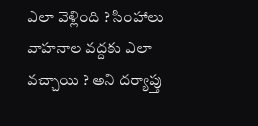ఎలా వెళ్లింది ? సింహాలు వాహనాల వద్దకు ఎలా వచ్చాయి ? అని దర్యాప్తు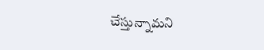చేస్తున్నామని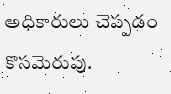అధికారులు చెప్పడం కొసమెరుపు.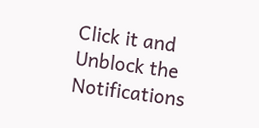Click it and Unblock the Notifications